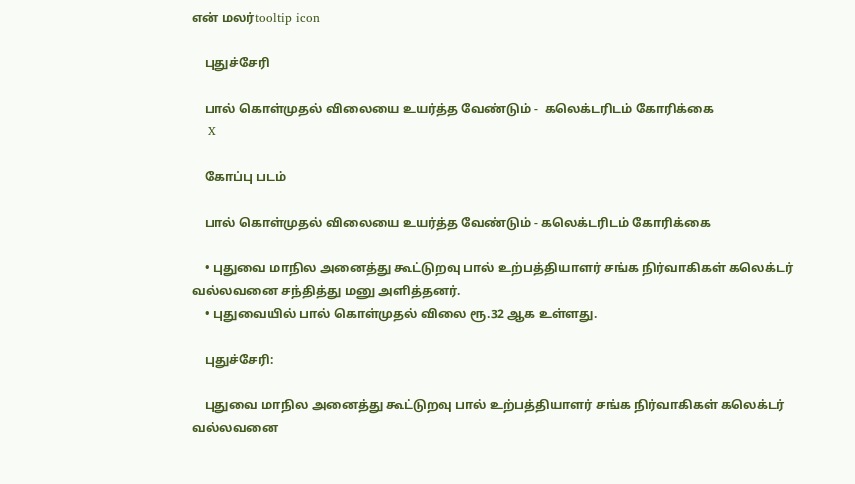என் மலர்tooltip icon

    புதுச்சேரி

    பால் கொள்முதல் விலையை உயர்த்த வேண்டும் -  கலெக்டரிடம் கோரிக்கை
    X

    கோப்பு படம்

    பால் கொள்முதல் விலையை உயர்த்த வேண்டும் - கலெக்டரிடம் கோரிக்கை

    • புதுவை மாநில அனைத்து கூட்டுறவு பால் உற்பத்தியாளர் சங்க நிர்வாகிகள் கலெக்டர் வல்லவனை சந்தித்து மனு அளித்தனர்.
    • புதுவையில் பால் கொள்முதல் விலை ரூ.32 ஆக உள்ளது.

    புதுச்சேரி:

    புதுவை மாநில அனைத்து கூட்டுறவு பால் உற்பத்தியாளர் சங்க நிர்வாகிகள் கலெக்டர் வல்லவனை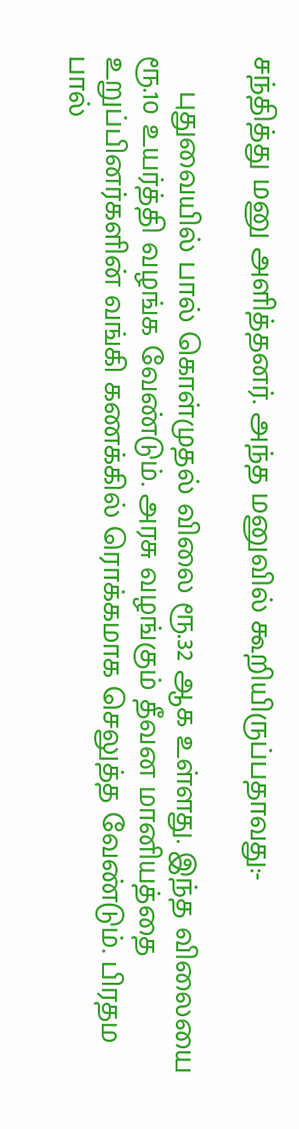சந்தித்து மனு அளித்தனர். அந்த மனுவில் கூறியிருப்பதாவது:-

    புதுவையில் பால் கொள்முதல் விலை ரூ.32 ஆக உள்ளது. இந்த விலையை ரூ.10 உயர்த்தி வழங்க வேண்டும். அரசு வழங்கும் தீவன மானியத்தை உறுப்பினர்களின் வங்கி கணக்கில் ரொக்கமாக செலுத்த வேண்டும். பிரதம பால்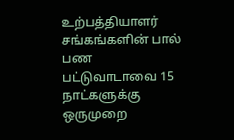உற்பத்தியாளர் சங்கங்களின் பால் பண பட்டுவாடாவை 15 நாட்களுக்கு ஒருமுறை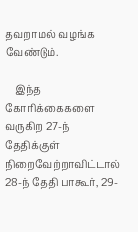தவறாமல் வழங்க வேண்டும்.

    இந்த கோரிக்கைகளை வருகிற 27-ந் தேதிக்குள் நிறைவேற்றாவிட்டால் 28-ந் தேதி பாகூர், 29-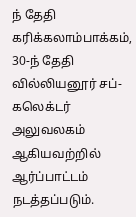ந் தேதி கரிக்கலாம்பாக்கம், 30-ந் தேதி வில்லியனூர் சப்-கலெக்டர் அலுவலகம் ஆகியவற்றில் ஆர்ப்பாட்டம் நடத்தப்படும்.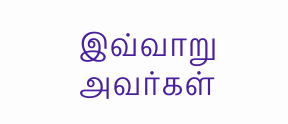இவ்வாறு அவர்கள்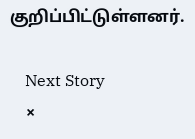குறிப்பிட்டுள்ளனர்.

    Next Story
    ×